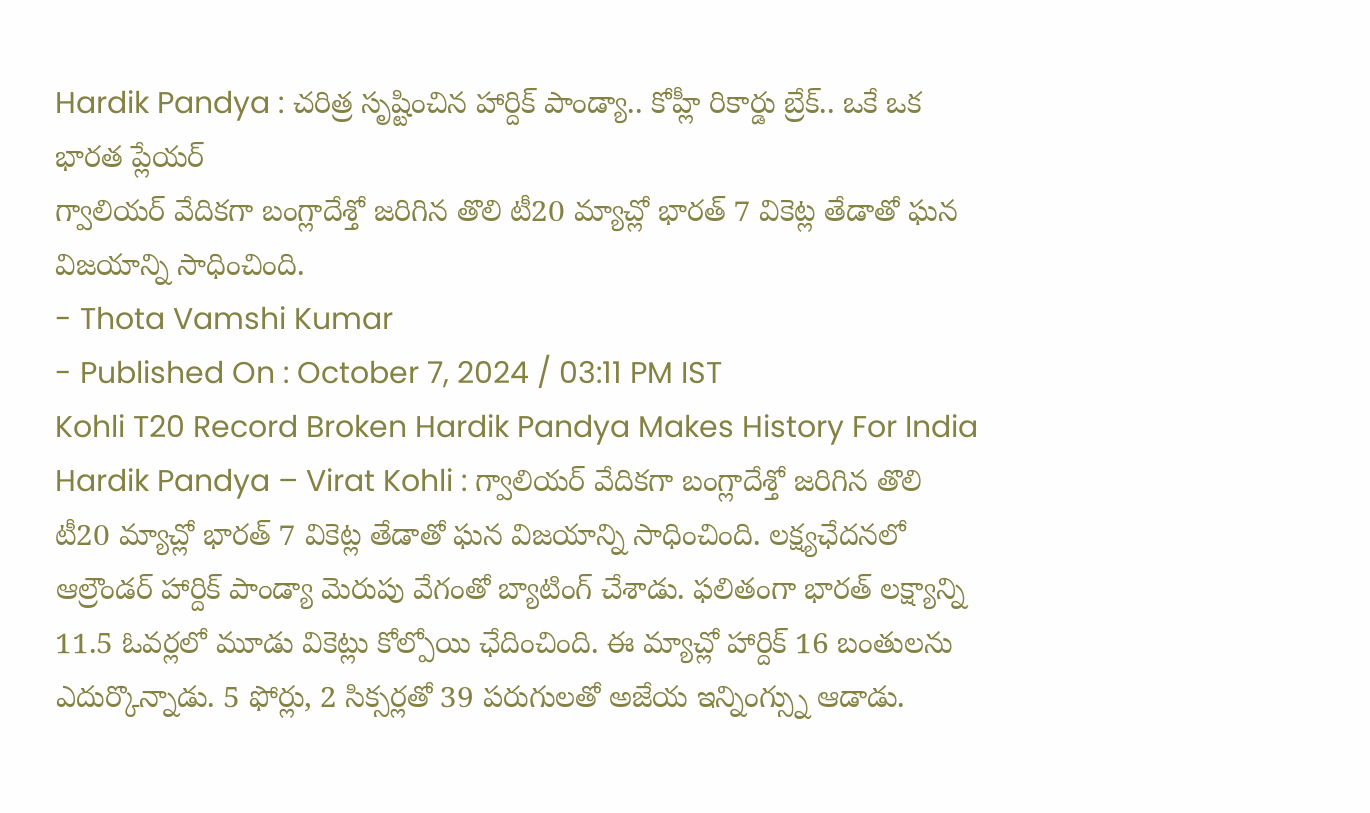Hardik Pandya : చరిత్ర సృష్టించిన హార్దిక్ పాండ్యా.. కోహ్లీ రికార్డు బ్రేక్.. ఒకే ఒక భారత ప్లేయర్
గ్వాలియర్ వేదికగా బంగ్లాదేశ్తో జరిగిన తొలి టీ20 మ్యాచ్లో భారత్ 7 వికెట్ల తేడాతో ఘన విజయాన్ని సాధించింది.
- Thota Vamshi Kumar
- Published On : October 7, 2024 / 03:11 PM IST
Kohli T20 Record Broken Hardik Pandya Makes History For India
Hardik Pandya – Virat Kohli : గ్వాలియర్ వేదికగా బంగ్లాదేశ్తో జరిగిన తొలి టీ20 మ్యాచ్లో భారత్ 7 వికెట్ల తేడాతో ఘన విజయాన్ని సాధించింది. లక్ష్యఛేదనలో ఆల్రౌండర్ హార్దిక్ పాండ్యా మెరుపు వేగంతో బ్యాటింగ్ చేశాడు. ఫలితంగా భారత్ లక్ష్యాన్ని 11.5 ఓవర్లలో మూడు వికెట్లు కోల్పోయి ఛేదించింది. ఈ మ్యాచ్లో హార్దిక్ 16 బంతులను ఎదుర్కొన్నాడు. 5 ఫోర్లు, 2 సిక్సర్లతో 39 పరుగులతో అజేయ ఇన్నింగ్స్ను ఆడాడు.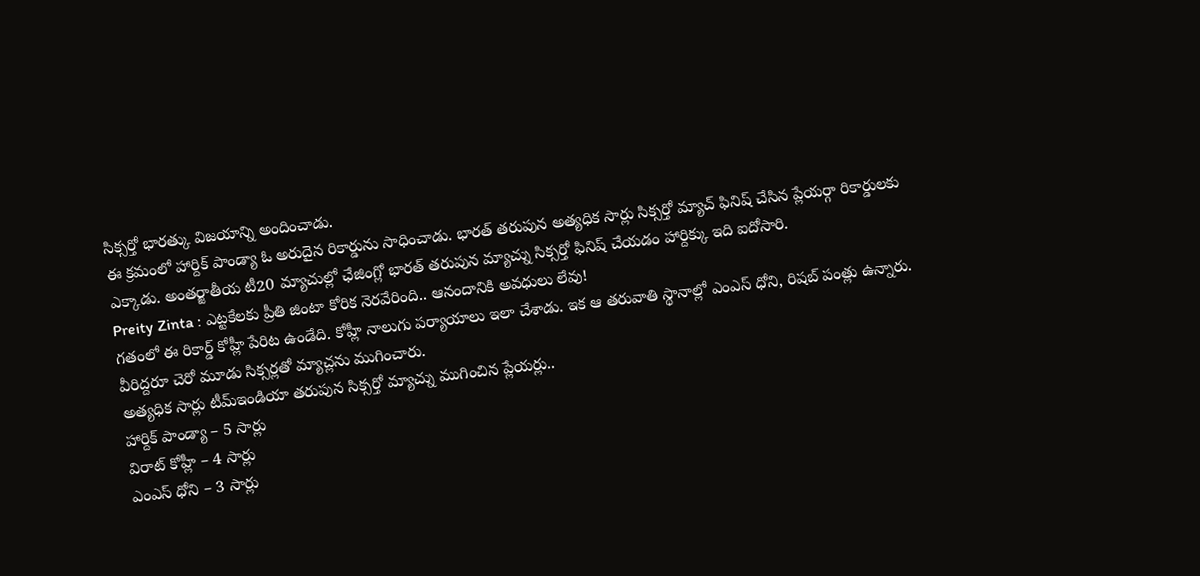సిక్సర్తో భారత్కు విజయాన్ని అందించాడు.
ఈ క్రమంలో హార్దిక్ పాండ్యా ఓ అరుదైన రికార్డును సాధించాడు. భారత్ తరుపున అత్యధిక సార్లు సిక్సర్తో మ్యాచ్ ఫినిష్ చేసిన ప్లేయర్గా రికార్డులకు ఎక్కాడు. అంతర్జాతీయ టీ20 మ్యాచుల్లో ఛేజింగ్లో భారత్ తరుపున మ్యాచ్ను సిక్సర్తో ఫినిష్ చేయడం హార్దిక్కు ఇది ఐదోసారి.
Preity Zinta : ఎట్టకేలకు ప్రీతి జింటా కోరిక నెరవేరింది.. ఆనందానికి అవధులు లేవు!
గతంలో ఈ రికార్డ్ కోహ్లీ పేరిట ఉండేది. కోహ్లీ నాలుగు పర్యాయాలు ఇలా చేశాడు. ఇక ఆ తరువాతి స్థానాల్లో ఎంఎస్ ధోని, రిషబ్ పంత్లు ఉన్నారు. వీరిద్దరూ చెరో మూడు సిక్సర్లతో మ్యాచ్లను ముగించారు.
అత్యధిక సార్లు టీమ్ఇండియా తరుపున సిక్సర్తో మ్యాచ్ను ముగించిన ప్లేయర్లు..
హార్దిక్ పాండ్యా – 5 సార్లు
విరాట్ కోహ్లీ – 4 సార్లు
ఎంఎస్ ధోని – 3 సార్లు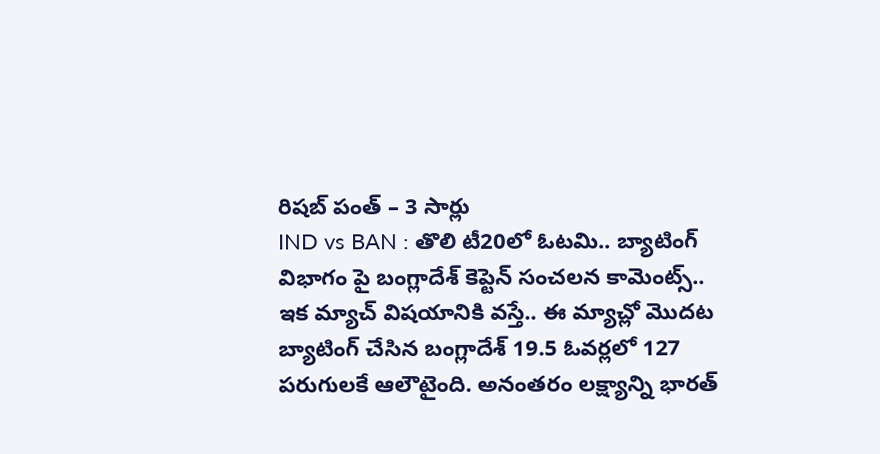రిషబ్ పంత్ – 3 సార్లు
IND vs BAN : తొలి టీ20లో ఓటమి.. బ్యాటింగ్ విభాగం పై బంగ్లాదేశ్ కెప్టెన్ సంచలన కామెంట్స్..
ఇక మ్యాచ్ విషయానికి వస్తే.. ఈ మ్యాచ్లో మొదట బ్యాటింగ్ చేసిన బంగ్లాదేశ్ 19.5 ఓవర్లలో 127 పరుగులకే ఆలౌటైంది. అనంతరం లక్ష్యాన్ని భారత్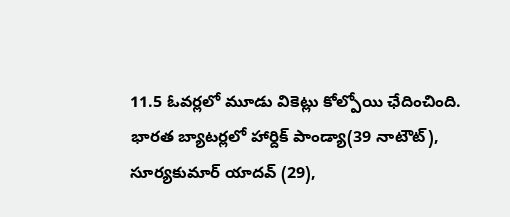11.5 ఓవర్లలో మూడు వికెట్లు కోల్పోయి ఛేదించింది. భారత బ్యాటర్లలో హార్దిక్ పాండ్యా(39 నాటౌట్), సూర్యకుమార్ యాదవ్ (29),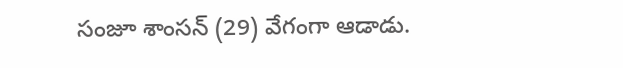సంజూ శాంసన్ (29) వేగంగా ఆడాడు.